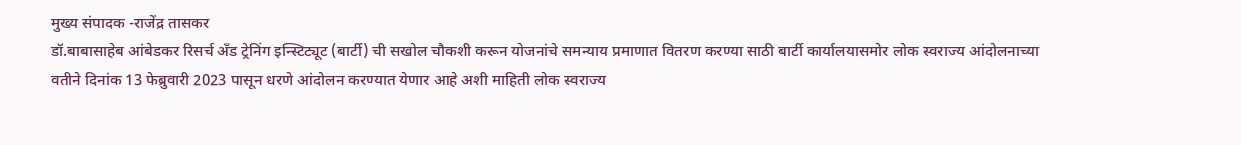मुख्य संपादक -राजेंद्र तासकर
डॉ.बाबासाहेब आंबेडकर रिसर्च अँड ट्रेनिंग इन्स्टिट्यूट (बार्टी) ची सखोल चौकशी करून योजनांचे समन्याय प्रमाणात वितरण करण्या साठी बार्टी कार्यालयासमोर लोक स्वराज्य आंदोलनाच्या वतीने दिनांक 13 फेब्रुवारी 2023 पासून धरणे आंदोलन करण्यात येणार आहे अशी माहिती लोक स्वराज्य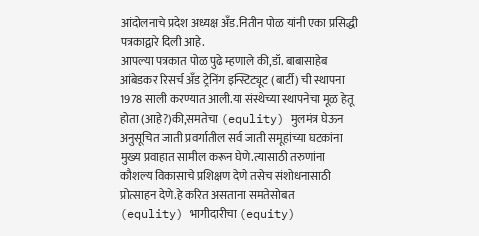आंदोलनाचे प्रदेश अध्यक्ष अँड.नितीन पोळ यांनी एका प्रसिद्धी पत्रकाद्वारे दिली आहे.
आपल्या पत्रकात पोळ पुढे म्हणाले की,डॉ. बाबासाहेब आंबेडकर रिसर्च अँड ट्रेनिंग इन्स्टिट्यूट (बार्टी) ची स्थापना 1978 साली करण्यात आली.या संस्थेच्या स्थापनेचा मूळ हेतू होता (आहे?)की,समतेचा (equlity) मुलमंत्र घेऊन अनुसूचित जाती प्रवर्गातील सर्व जाती समूहांच्या घटकांना मुख्य प्रवाहात सामील करून घेणे.त्यासाठी तरुणांना कौशल्य विकासाचे प्रशिक्षण देणे तसेच संशोधनासाठी प्रोत्साहन देणे.हे करित असताना समतेसोबत (equlity) भागीदारीचा (equity)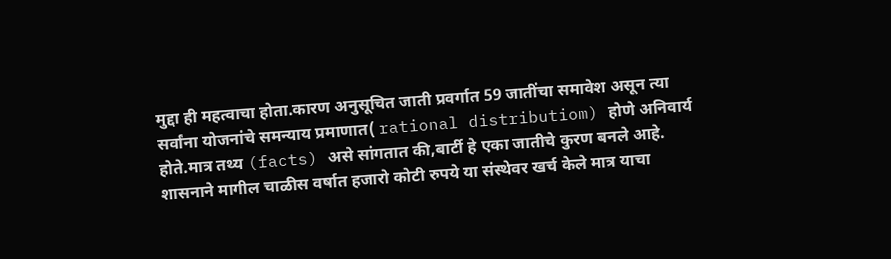मुद्दा ही महत्वाचा होता.कारण अनुसूचित जाती प्रवर्गात 59 जातींचा समावेश असून त्या सर्वांना योजनांचे समन्याय प्रमाणात( rational distributiom) होणे अनिवार्य होते.मात्र तथ्य (facts) असे सांगतात की,बार्टी हे एका जातीचे कुरण बनले आहे.
शासनाने मागील चाळीस वर्षात हजारो कोटी रुपये या संस्थेवर खर्च केले मात्र याचा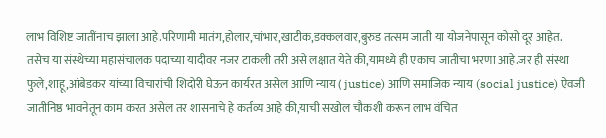लाभ विशिष्ट जातींनाच झाला आहे.परिणामी मातंग,होलार,चांभार,खाटीक,डक्कलवार,बुरुड तत्सम जाती या योजनेपासून कोसो दूर आहेत.
तसेच या संस्थेच्या महासंचालक पदाच्या यादीवर नजर टाकली तरी असे लक्षात येते की,यामध्ये ही एकाच जातीचा भरणा आहे.जर ही संस्था फुले,शाहू,आंबेडकर यांच्या विचारांची शिदोरी घेऊन कार्यरत असेल आणि न्याय ( justice) आणि समाजिक न्याय (social justice) ऐवजी जातीनिष्ठ भावनेतून काम करत असेल तर शासनाचे हे कर्तव्य आहे की,याची सखोल चौकशी करून लाभ वंचित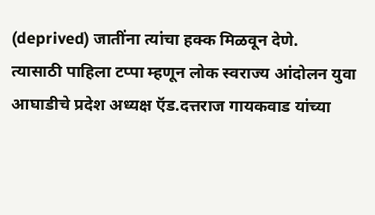(deprived) जातींना त्यांचा हक्क मिळवून देणे.
त्यासाठी पाहिला टप्पा म्हणून लोक स्वराज्य आंदोलन युवा आघाडीचे प्रदेश अध्यक्ष ऍड.दत्तराज गायकवाड यांच्या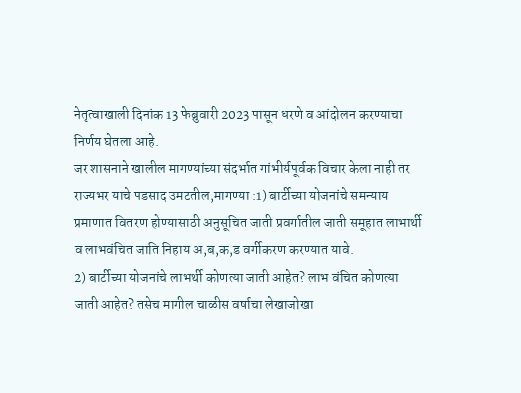नेतृत्वाखाली दिनांक 13 फेब्रुवारी 2023 पासून धरणे व आंदोलन करण्याचा निर्णय घेतला आहे.
जर शासनाने खालील मागण्यांच्या संदर्भात गांभीर्यपूर्वक विचार केला नाही तर राज्यभर याचे पडसाद उमटतील,मागण्या :1) बार्टीच्या योजनांचे समन्याय प्रमाणात वितरण होण्यासाठी अनुसूचित जाती प्रवर्गातील जाती समूहात लाभार्थी व लाभवंचित जाति निहाय अ,ब,क,ड वर्गीकरण करण्यात यावे.
2) बार्टीच्या योजनांचे लाभर्थी कोणत्या जाती आहेत? लाभ वंचित कोणत्या जाती आहेत? तसेच मागील चाळीस वर्षाचा लेखाजोखा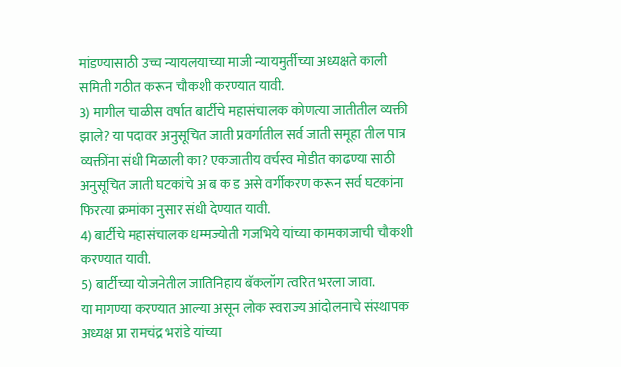मांडण्यासाठी उच्च न्यायलयाच्या माजी न्यायमुर्तीच्या अध्यक्षते काली समिती गठीत करून चौकशी करण्यात यावी.
3) मागील चाळीस वर्षात बार्टीचे महासंचालक कोणत्या जातीतील व्यक्ती झाले? या पदावर अनुसूचित जाती प्रवर्गातील सर्व जाती समूहा तील पात्र व्यक्तींना संधी मिळाली का? एकजातीय वर्चस्व मोडीत काढण्या साठी अनुसूचित जाती घटकांचे अ ब क ड असे वर्गीकरण करून सर्व घटकांना फिरत्या क्रमांका नुसार संधी देण्यात यावी.
4) बार्टीचे महासंचालक धम्मज्योती गजभिये यांच्या कामकाजाची चौकशी करण्यात यावी.
5) बार्टीच्या योजनेतील जातिनिहाय बॅकलॉग त्वरित भरला जावा.
या मागण्या करण्यात आल्या असून लोक स्वराज्य आंदोलनाचे संस्थापक अध्यक्ष प्रा रामचंद्र भरांडे यांच्या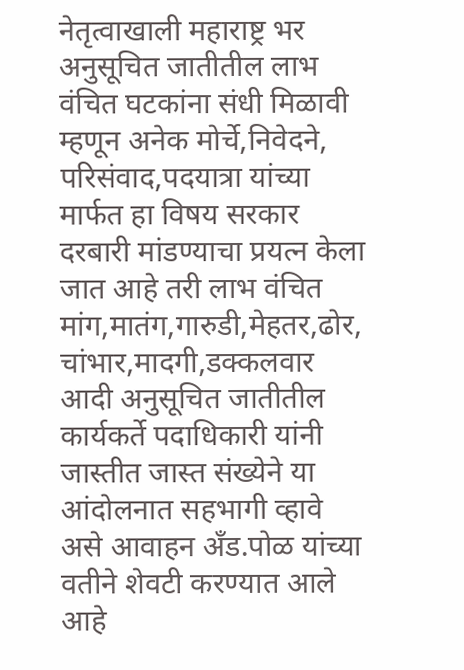नेतृत्वाखाली महाराष्ट्र भर अनुसूचित जातीतील लाभ वंचित घटकांना संधी मिळावी म्हणून अनेक मोर्चे,निवेदने,
परिसंवाद,पदयात्रा यांच्या मार्फत हा विषय सरकार दरबारी मांडण्याचा प्रयत्न केला जात आहे तरी लाभ वंचित मांग,मातंग,गारुडी,मेहतर,ढोर, चांभार,मादगी,डक्कलवार आदी अनुसूचित जातीतील कार्यकर्ते पदाधिकारी यांनी जास्तीत जास्त संख्येने या आंदोलनात सहभागी व्हावे असे आवाहन अँड.पोळ यांच्या वतीने शेवटी करण्यात आले आहे